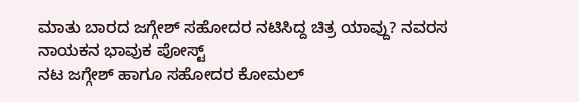ಮಾತು ಬಾರದ ಜಗ್ಗೇಶ್ ಸಹೋದರ ನಟಿಸಿದ್ದ ಚಿತ್ರ ಯಾವ್ದು? ನವರಸ ನಾಯಕನ ಭಾವುಕ ಪೋಸ್ಟ್
ನಟ ಜಗ್ಗೇಶ್ ಹಾಗೂ ಸಹೋದರ ಕೋಮಲ್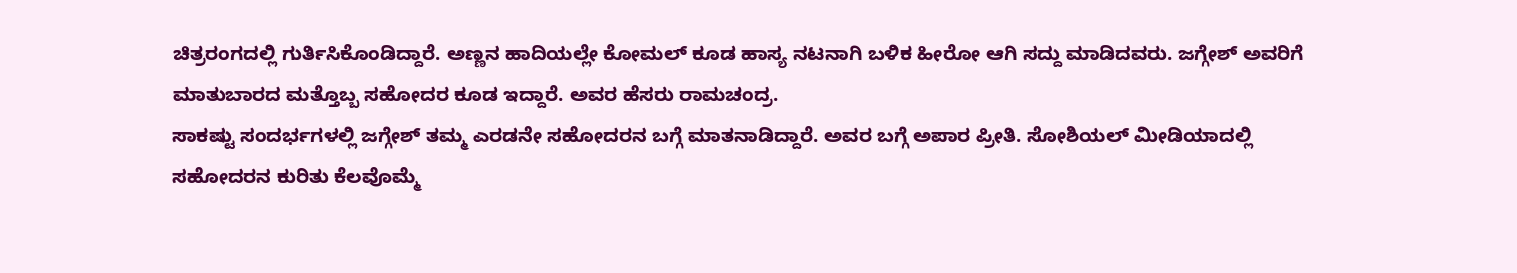ಚಿತ್ರರಂಗದಲ್ಲಿ ಗುರ್ತಿಸಿಕೊಂಡಿದ್ದಾರೆ. ಅಣ್ಣನ ಹಾದಿಯಲ್ಲೇ ಕೋಮಲ್ ಕೂಡ ಹಾಸ್ಯ ನಟನಾಗಿ ಬಳಿಕ ಹೀರೋ ಆಗಿ ಸದ್ದು ಮಾಡಿದವರು. ಜಗ್ಗೇಶ್ ಅವರಿಗೆ ಮಾತುಬಾರದ ಮತ್ತೊಬ್ಬ ಸಹೋದರ ಕೂಡ ಇದ್ದಾರೆ. ಅವರ ಹೆಸರು ರಾಮಚಂದ್ರ.
ಸಾಕಷ್ಟು ಸಂದರ್ಭಗಳಲ್ಲಿ ಜಗ್ಗೇಶ್ ತಮ್ಮ ಎರಡನೇ ಸಹೋದರನ ಬಗ್ಗೆ ಮಾತನಾಡಿದ್ದಾರೆ. ಅವರ ಬಗ್ಗೆ ಅಪಾರ ಪ್ರೀತಿ. ಸೋಶಿಯಲ್ ಮೀಡಿಯಾದಲ್ಲಿ ಸಹೋದರನ ಕುರಿತು ಕೆಲವೊಮ್ಮೆ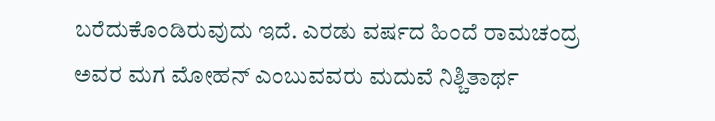ಬರೆದುಕೊಂಡಿರುವುದು ಇದೆ. ಎರಡು ವರ್ಷದ ಹಿಂದೆ ರಾಮಚಂದ್ರ ಅವರ ಮಗ ಮೋಹನ್ ಎಂಬುವವರು ಮದುವೆ ನಿಶ್ಚಿತಾರ್ಥ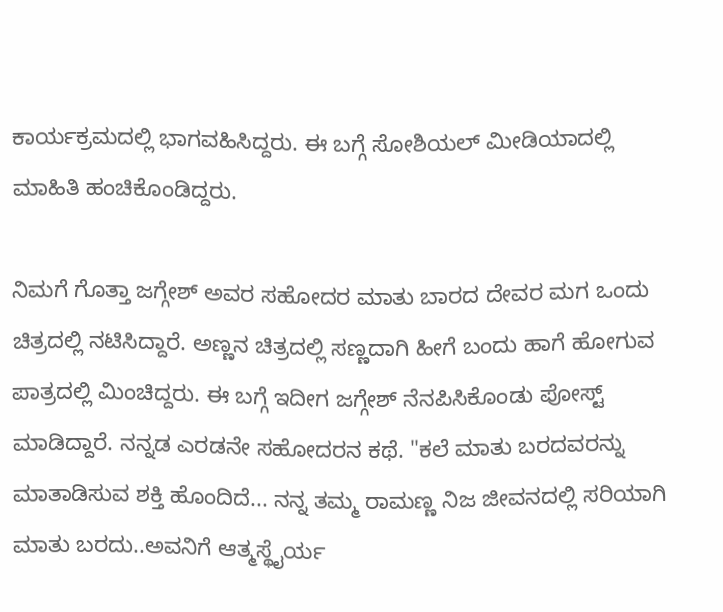ಕಾರ್ಯಕ್ರಮದಲ್ಲಿ ಭಾಗವಹಿಸಿದ್ದರು. ಈ ಬಗ್ಗೆ ಸೋಶಿಯಲ್ ಮೀಡಿಯಾದಲ್ಲಿ ಮಾಹಿತಿ ಹಂಚಿಕೊಂಡಿದ್ದರು.

ನಿಮಗೆ ಗೊತ್ತಾ ಜಗ್ಗೇಶ್ ಅವರ ಸಹೋದರ ಮಾತು ಬಾರದ ದೇವರ ಮಗ ಒಂದು ಚಿತ್ರದಲ್ಲಿ ನಟಿಸಿದ್ದಾರೆ. ಅಣ್ಣನ ಚಿತ್ರದಲ್ಲಿ ಸಣ್ಣದಾಗಿ ಹೀಗೆ ಬಂದು ಹಾಗೆ ಹೋಗುವ ಪಾತ್ರದಲ್ಲಿ ಮಿಂಚಿದ್ದರು. ಈ ಬಗ್ಗೆ ಇದೀಗ ಜಗ್ಗೇಶ್ ನೆನಪಿಸಿಕೊಂಡು ಪೋಸ್ಟ್ ಮಾಡಿದ್ದಾರೆ. ನನ್ನಡ ಎರಡನೇ ಸಹೋದರನ ಕಥೆ. "ಕಲೆ ಮಾತು ಬರದವರನ್ನು ಮಾತಾಡಿಸುವ ಶಕ್ತಿ ಹೊಂದಿದೆ... ನನ್ನ ತಮ್ಮ ರಾಮಣ್ಣ ನಿಜ ಜೀವನದಲ್ಲಿ ಸರಿಯಾಗಿ ಮಾತು ಬರದು..ಅವನಿಗೆ ಆತ್ಮಸ್ಥೈರ್ಯ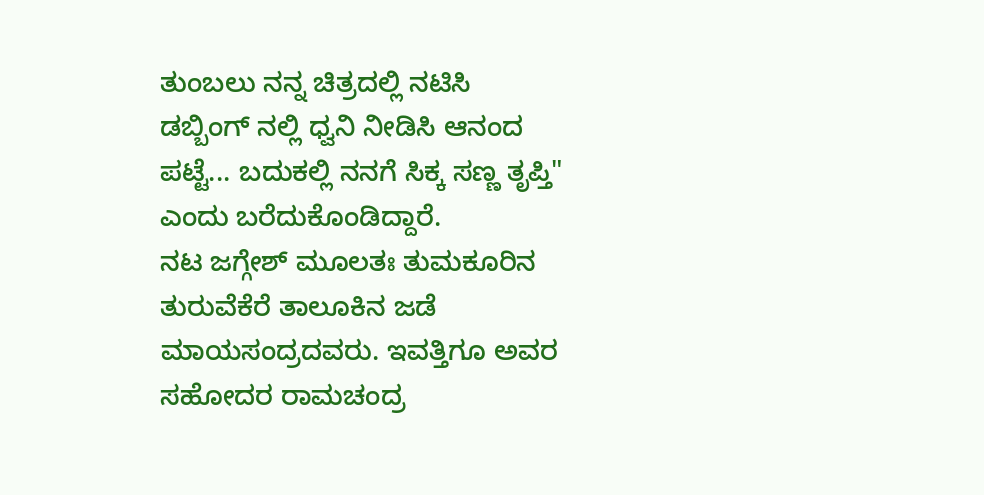ತುಂಬಲು ನನ್ನ ಚಿತ್ರದಲ್ಲಿ ನಟಿಸಿ ಡಬ್ಬಿಂಗ್ ನಲ್ಲಿ ಧ್ವನಿ ನೀಡಿಸಿ ಆನಂದ ಪಟ್ಟೆ... ಬದುಕಲ್ಲಿ ನನಗೆ ಸಿಕ್ಕ ಸಣ್ಣ ತೃಪ್ತಿ" ಎಂದು ಬರೆದುಕೊಂಡಿದ್ದಾರೆ.
ನಟ ಜಗ್ಗೇಶ್ ಮೂಲತಃ ತುಮಕೂರಿನ ತುರುವೆಕೆರೆ ತಾಲೂಕಿನ ಜಡೆ ಮಾಯಸಂದ್ರದವರು. ಇವತ್ತಿಗೂ ಅವರ ಸಹೋದರ ರಾಮಚಂದ್ರ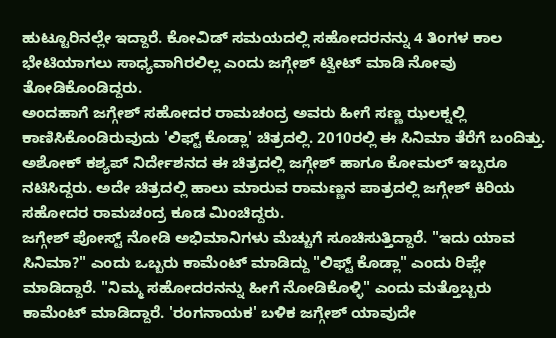ಹುಟ್ಟೂರಿನಲ್ಲೇ ಇದ್ದಾರೆ. ಕೋವಿಡ್ ಸಮಯದಲ್ಲಿ ಸಹೋದರನನ್ನು 4 ತಿಂಗಳ ಕಾಲ ಭೇಟಿಯಾಗಲು ಸಾಧ್ಯವಾಗಿರಲಿಲ್ಲ ಎಂದು ಜಗ್ಗೇಶ್ ಟ್ವೀಟ್ ಮಾಡಿ ನೋವು ತೋಡಿಕೊಂಡಿದ್ದರು.
ಅಂದಹಾಗೆ ಜಗ್ಗೇಶ್ ಸಹೋದರ ರಾಮಚಂದ್ರ ಅವರು ಹೀಗೆ ಸಣ್ಣ ಝಲಕ್ನಲ್ಲಿ ಕಾಣಿಸಿಕೊಂಡಿರುವುದು 'ಲಿಫ್ಟ್ ಕೊಡ್ಲಾ' ಚಿತ್ರದಲ್ಲಿ. 2010ರಲ್ಲಿ ಈ ಸಿನಿಮಾ ತೆರೆಗೆ ಬಂದಿತ್ತು. ಅಶೋಕ್ ಕಶ್ಯಪ್ ನಿರ್ದೇಶನದ ಈ ಚಿತ್ರದಲ್ಲಿ ಜಗ್ಗೇಶ್ ಹಾಗೂ ಕೋಮಲ್ ಇಬ್ಬರೂ ನಟಿಸಿದ್ದರು. ಅದೇ ಚಿತ್ರದಲ್ಲಿ ಹಾಲು ಮಾರುವ ರಾಮಣ್ಣನ ಪಾತ್ರದಲ್ಲಿ ಜಗ್ಗೇಶ್ ಕಿರಿಯ ಸಹೋದರ ರಾಮಚಂದ್ರ ಕೂಡ ಮಿಂಚಿದ್ದರು.
ಜಗ್ಗೇಶ್ ಪೋಸ್ಟ್ ನೋಡಿ ಅಭಿಮಾನಿಗಳು ಮೆಚ್ಚುಗೆ ಸೂಚಿಸುತ್ತಿದ್ದಾರೆ. "ಇದು ಯಾವ ಸಿನಿಮಾ?" ಎಂದು ಒಬ್ಬರು ಕಾಮೆಂಟ್ ಮಾಡಿದ್ದು "ಲಿಫ್ಟ್ ಕೊಡ್ಲಾ" ಎಂದು ರಿಪ್ಲೇ ಮಾಡಿದ್ದಾರೆ. "ನಿಮ್ಮ ಸಹೋದರನನ್ನು ಹೀಗೆ ನೋಡಿಕೊಳ್ಳಿ" ಎಂದು ಮತ್ತೊಬ್ಬರು ಕಾಮೆಂಟ್ ಮಾಡಿದ್ದಾರೆ. 'ರಂಗನಾಯಕ' ಬಳಿಕ ಜಗ್ಗೇಶ್ ಯಾವುದೇ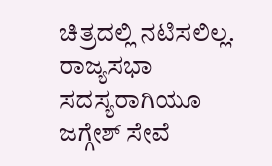ಚಿತ್ರದಲ್ಲಿ ನಟಿಸಲಿಲ್ಲ.
ರಾಜ್ಯಸಭಾ ಸದಸ್ಯರಾಗಿಯೂ ಜಗ್ಗೇಶ್ ಸೇವೆ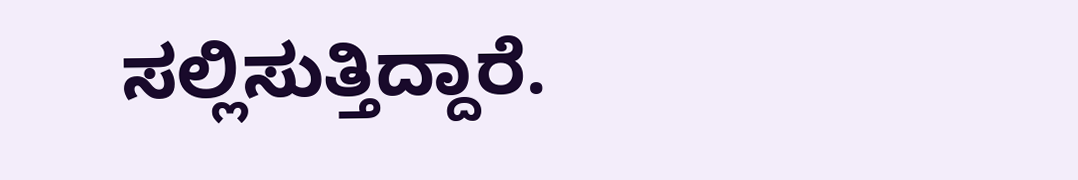ಸಲ್ಲಿಸುತ್ತಿದ್ದಾರೆ.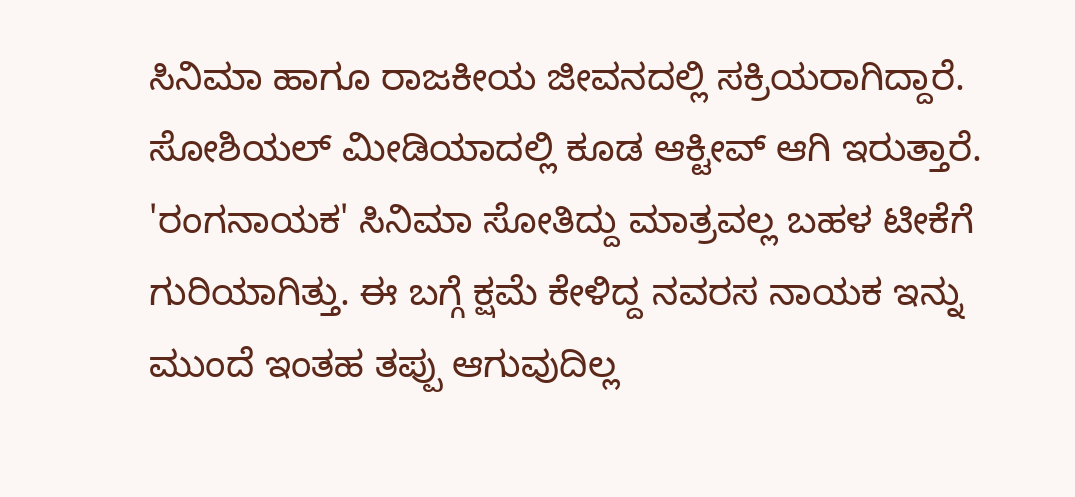ಸಿನಿಮಾ ಹಾಗೂ ರಾಜಕೀಯ ಜೀವನದಲ್ಲಿ ಸಕ್ರಿಯರಾಗಿದ್ದಾರೆ. ಸೋಶಿಯಲ್ ಮೀಡಿಯಾದಲ್ಲಿ ಕೂಡ ಆಕ್ಟೀವ್ ಆಗಿ ಇರುತ್ತಾರೆ. 'ರಂಗನಾಯಕ' ಸಿನಿಮಾ ಸೋತಿದ್ದು ಮಾತ್ರವಲ್ಲ ಬಹಳ ಟೀಕೆಗೆ ಗುರಿಯಾಗಿತ್ತು. ಈ ಬಗ್ಗೆ ಕ್ಷಮೆ ಕೇಳಿದ್ದ ನವರಸ ನಾಯಕ ಇನ್ನು ಮುಂದೆ ಇಂತಹ ತಪ್ಪು ಆಗುವುದಿಲ್ಲ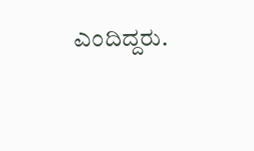ಎಂದಿದ್ದರು.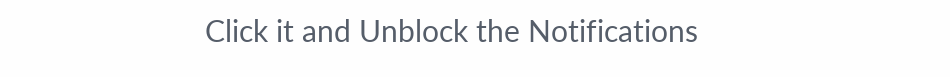Click it and Unblock the Notifications